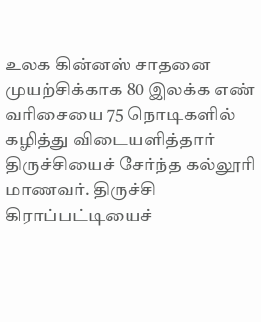உலக கின்னஸ் சாதனை முயற்சிக்காக 80 இலக்க எண் வரிசையை 75 நொடிகளில் கழித்து விடையளித்தார் திருச்சியைச் சேர்ந்த கல்லூரி மாணவர். திருச்சி கிராப்பட்டியைச்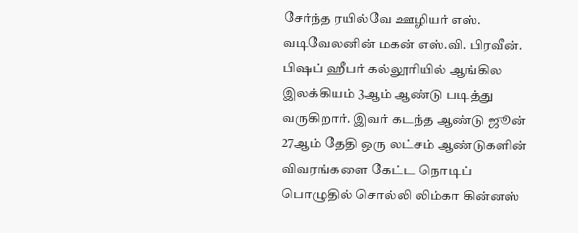சேர்ந்த ரயில்வே ஊழியர் எஸ். வடிவேலனின் மகன் எஸ்.வி. பிரவீன். பிஷப் ஹீபர் கல்லூரியில் ஆங்கில இலக்கியம் 3ஆம் ஆண்டு படித்து வருகிறார். இவர் கடந்த ஆண்டு ஜூன் 27ஆம் தேதி ஒரு லட்சம் ஆண்டுகளின் விவரங்களை கேட்ட நொடிப் பொழுதில் சொல்லி லிம்கா கின்னஸ்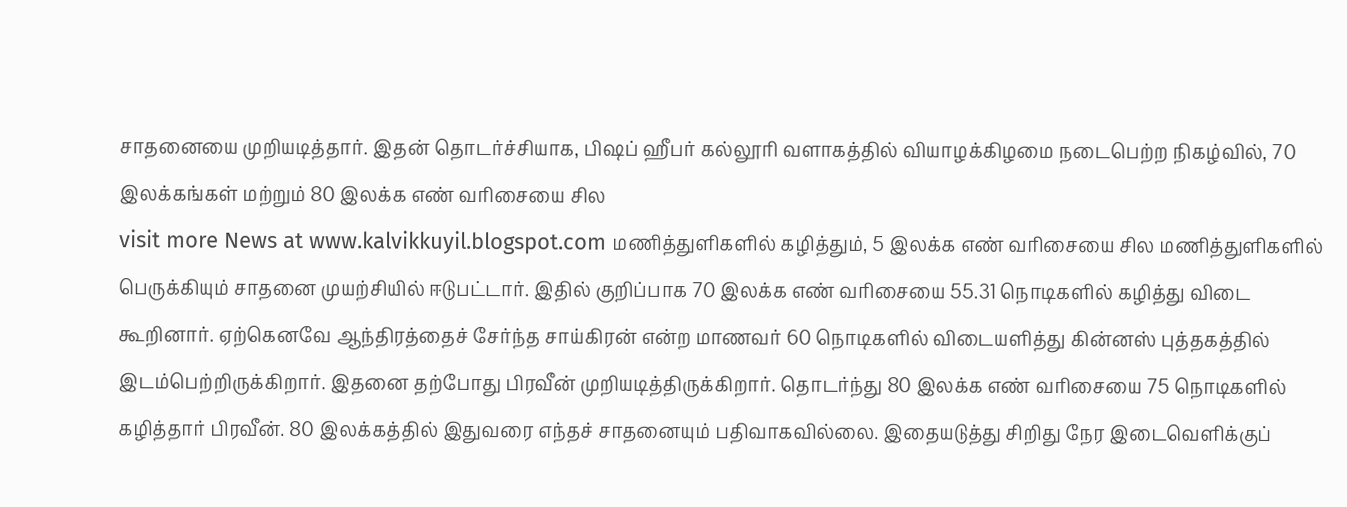சாதனையை முறியடித்தார். இதன் தொடர்ச்சியாக, பிஷப் ஹீபர் கல்லூரி வளாகத்தில் வியாழக்கிழமை நடைபெற்ற நிகழ்வில், 70 இலக்கங்கள் மற்றும் 80 இலக்க எண் வரிசையை சில
visit more News at www.kalvikkuyil.blogspot.com மணித்துளிகளில் கழித்தும், 5 இலக்க எண் வரிசையை சில மணித்துளிகளில் பெருக்கியும் சாதனை முயற்சியில் ஈடுபட்டார். இதில் குறிப்பாக 70 இலக்க எண் வரிசையை 55.31 நொடிகளில் கழித்து விடை கூறினார். ஏற்கெனவே ஆந்திரத்தைச் சேர்ந்த சாய்கிரன் என்ற மாணவர் 60 நொடிகளில் விடையளித்து கின்னஸ் புத்தகத்தில் இடம்பெற்றிருக்கிறார். இதனை தற்போது பிரவீன் முறியடித்திருக்கிறார். தொடர்ந்து 80 இலக்க எண் வரிசையை 75 நொடிகளில் கழித்தார் பிரவீன். 80 இலக்கத்தில் இதுவரை எந்தச் சாதனையும் பதிவாகவில்லை. இதையடுத்து சிறிது நேர இடைவெளிக்குப்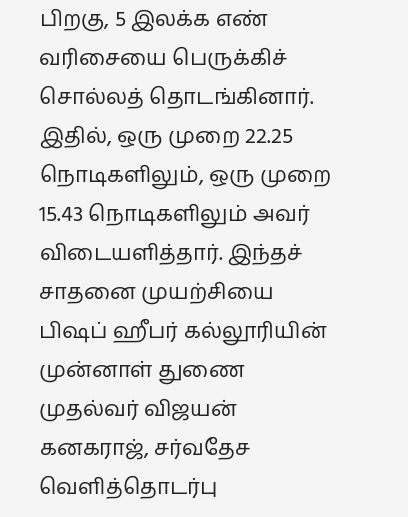பிறகு, 5 இலக்க எண் வரிசையை பெருக்கிச் சொல்லத் தொடங்கினார். இதில், ஒரு முறை 22.25 நொடிகளிலும், ஒரு முறை 15.43 நொடிகளிலும் அவர் விடையளித்தார். இந்தச் சாதனை முயற்சியை பிஷப் ஹீபர் கல்லூரியின் முன்னாள் துணை முதல்வர் விஜயன் கனகராஜ், சர்வதேச வெளித்தொடர்பு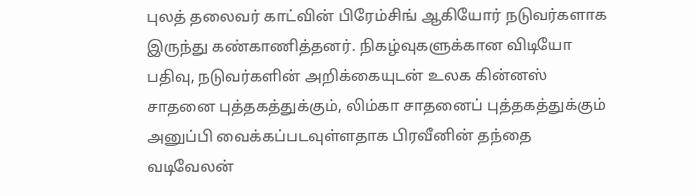புலத் தலைவர் காட்வின் பிரேம்சிங் ஆகியோர் நடுவர்களாக இருந்து கண்காணித்தனர். நிகழ்வுகளுக்கான விடியோ பதிவு, நடுவர்களின் அறிக்கையுடன் உலக கின்னஸ் சாதனை புத்தகத்துக்கும், லிம்கா சாதனைப் புத்தகத்துக்கும் அனுப்பி வைக்கப்படவுள்ளதாக பிரவீனின் தந்தை வடிவேலன்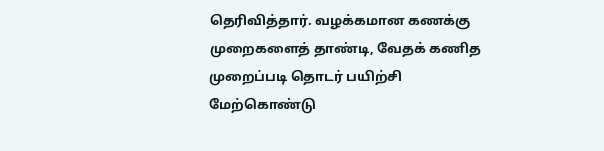தெரிவித்தார். வழக்கமான கணக்கு முறைகளைத் தாண்டி, வேதக் கணித முறைப்படி தொடர் பயிற்சி மேற்கொண்டு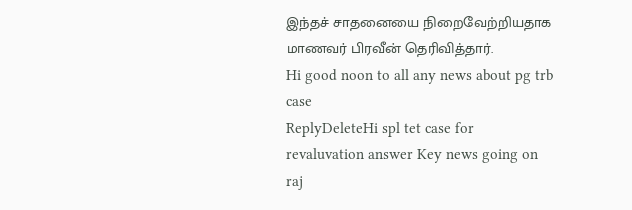இந்தச் சாதனையை நிறைவேற்றியதாக மாணவர் பிரவீன் தெரிவித்தார்.
Hi good noon to all any news about pg trb case
ReplyDeleteHi spl tet case for revaluvation answer Key news going on raj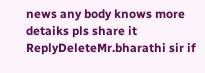news any body knows more detaiks pls share it
ReplyDeleteMr.bharathi sir if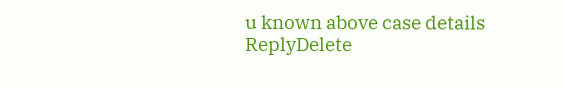u known above case details
ReplyDelete